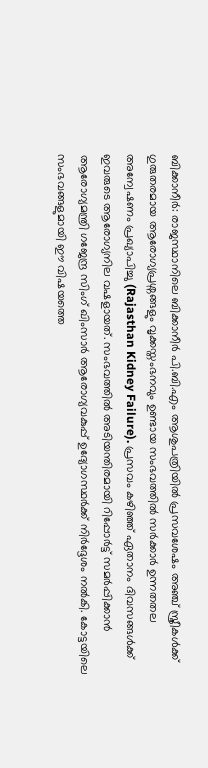ബിക്കാനീർ: രാജസ്ഥാനിലെ ബിക്കാനീർ പി.ബി.എം ആശുപത്രിയിൽ പ്രസവശേഷം അഞ്ച് സ്ത്രീകൾക്ക് ഗുരുതരമായ ആരോഗ്യപ്രശ്നങ്ങളും വൃക്കസ്തംഭനവും ഉണ്ടായ സംഭവത്തിൽ സർക്കാർ ഉന്നതതല അന്വേഷണം പ്രഖ്യാപിച്ചു (Rajasthan Kidney Failure). പ്രസവം കഴിഞ്ഞ് ഏതാനം ദിവസങ്ങൾക്ക് ഇവരുടെ ആരോഗ്യനില വഷളായത്. സംഭവത്തിൽ അടിയന്തിരമായി റിപ്പോർട്ട് സമർപ്പിക്കാൻ ആരോഗ്യമന്ത്രി ഗജേന്ദ്ര സിംഗ് ഖിംസാർ ആരോഗ്യവകുപ്പ് ഉദ്യോഗസ്ഥർക്ക് നിർദ്ദേശം നൽകി. കോട്ടയിലെ സംഭവങ്ങളുമായി ഈ വിഷയത്തെ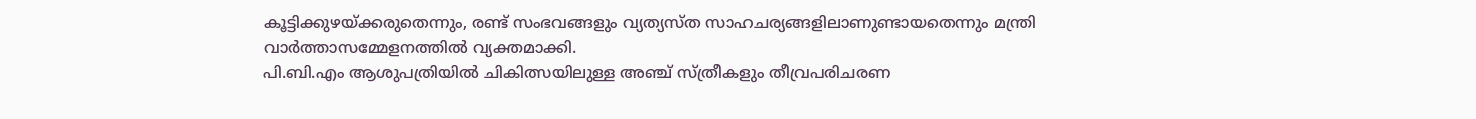കൂട്ടിക്കുഴയ്ക്കരുതെന്നും, രണ്ട് സംഭവങ്ങളും വ്യത്യസ്ത സാഹചര്യങ്ങളിലാണുണ്ടായതെന്നും മന്ത്രി വാർത്താസമ്മേളനത്തിൽ വ്യക്തമാക്കി.
പി.ബി.എം ആശുപത്രിയിൽ ചികിത്സയിലുള്ള അഞ്ച് സ്ത്രീകളും തീവ്രപരിചരണ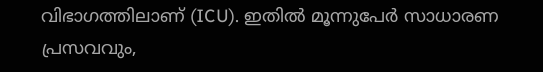വിഭാഗത്തിലാണ് (ICU). ഇതിൽ മൂന്നുപേർ സാധാരണ പ്രസവവും,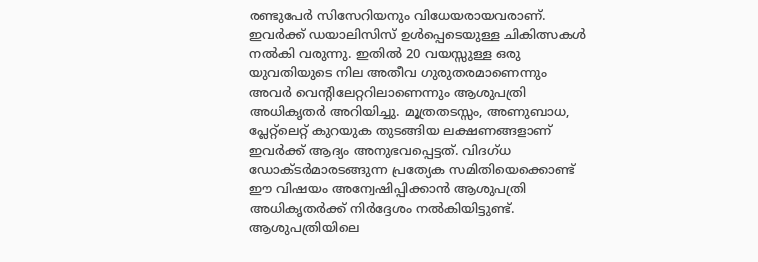രണ്ടുപേർ സിസേറിയനും വിധേയരായവരാണ്. ഇവർക്ക് ഡയാലിസിസ് ഉൾപ്പെടെയുള്ള ചികിത്സകൾ നൽകി വരുന്നു. ഇതിൽ 20 വയസ്സുള്ള ഒരു യുവതിയുടെ നില അതീവ ഗുരുതരമാണെന്നും അവർ വെന്റിലേറ്ററിലാണെന്നും ആശുപത്രി അധികൃതർ അറിയിച്ചു. മൂത്രതടസ്സം, അണുബാധ, പ്ലേറ്റ്ലെറ്റ് കുറയുക തുടങ്ങിയ ലക്ഷണങ്ങളാണ് ഇവർക്ക് ആദ്യം അനുഭവപ്പെട്ടത്. വിദഗ്ധ ഡോക്ടർമാരടങ്ങുന്ന പ്രത്യേക സമിതിയെക്കൊണ്ട് ഈ വിഷയം അന്വേഷിപ്പിക്കാൻ ആശുപത്രി അധികൃതർക്ക് നിർദ്ദേശം നൽകിയിട്ടുണ്ട്.
ആശുപത്രിയിലെ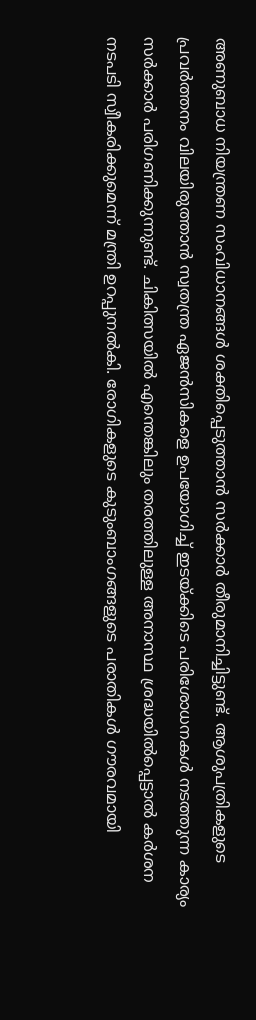അണുബാധ നിയന്ത്രണ സംവിധാനങ്ങൾ ശക്തിപ്പെടുത്താൻ സർക്കാർ തീരുമാനിച്ചിട്ടുണ്ട്. ആശുപത്രികളുടെ പ്രവർത്തനം വിലയിരുത്താൻ സ്വതന്ത്ര ഏജൻസികളെ ഉപയോഗിച്ച് ഇടയ്ക്കിടെ പരിശോധനകൾ നടത്തുന്ന കാര്യം സർക്കാർ പരിഗണിക്കുന്നുണ്ട്. ചികിത്സയിൽ എന്തെങ്കിലും തരത്തിലുള്ള അനാസ്ഥ ശ്രദ്ധയിൽപ്പെട്ടാൽ കർശന നടപടി സ്വീകരിക്കുമെന്ന് മന്ത്രി ഉറപ്പുനൽകി. രോഗികളുടെ കുടുംബാംഗങ്ങളുടെ പരാതികൾ ഗൗരവമായി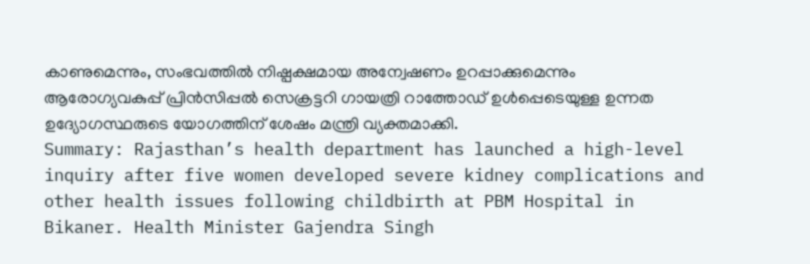കാണുമെന്നും, സംഭവത്തിൽ നിഷ്പക്ഷമായ അന്വേഷണം ഉറപ്പാക്കുമെന്നും ആരോഗ്യവകുപ്പ് പ്രിൻസിപ്പൽ സെക്രട്ടറി ഗായത്രി റാത്തോഡ് ഉൾപ്പെടെയുള്ള ഉന്നത ഉദ്യോഗസ്ഥരുടെ യോഗത്തിന് ശേഷം മന്ത്രി വ്യക്തമാക്കി.
Summary: Rajasthan’s health department has launched a high-level inquiry after five women developed severe kidney complications and other health issues following childbirth at PBM Hospital in Bikaner. Health Minister Gajendra Singh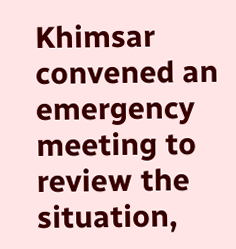Khimsar convened an emergency meeting to review the situation,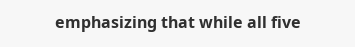emphasizing that while all five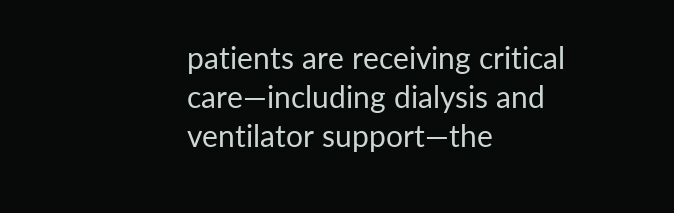patients are receiving critical care—including dialysis and ventilator support—the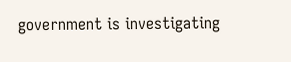government is investigating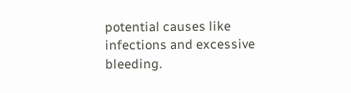potential causes like infections and excessive bleeding.